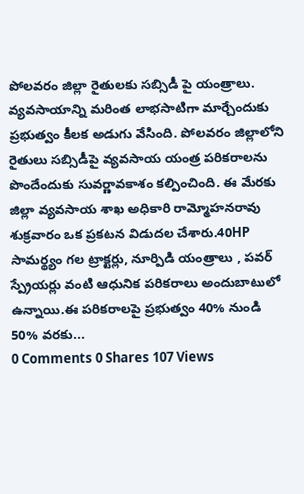పోలవరం జిల్లా రైతులకు సబ్సిడీ పై యంత్రాలు.
వ్యవసాయాన్ని మరింత లాభసాటిగా మార్చేందుకు ప్రభుత్వం కీలక అడుగు వేసింది. పోలవరం జిల్లాలోని రైతులు సబ్సిడీపై వ్యవసాయ యంత్ర పరికరాలను పొందేందుకు సువర్ణావకాశం కల్పించింది. ఈ మేరకు జిల్లా వ్యవసాయ శాఖ అధికారి రామ్మోహనరావు శుక్రవారం ఒక ప్రకటన విడుదల చేశారు.40HP సామర్థ్యం గల ట్రాక్టర్లు, నూర్పిడి యంత్రాలు , పవర్ స్ప్రేయర్లు వంటి ఆధునిక పరికరాలు అందుబాటులో ఉన్నాయి.ఈ పరికరాలపై ప్రభుత్వం 40% నుండి 50% వరకు...
0 Comments 0 Shares 107 Views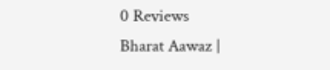0 Reviews
Bharat Aawaz |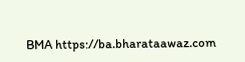BMA https://ba.bharataawaz.com